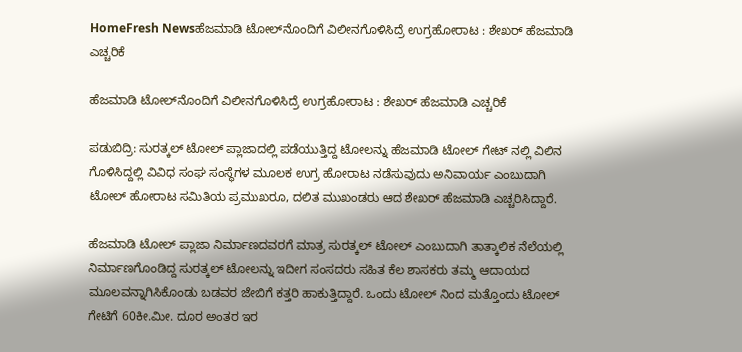HomeFresh Newsಹೆಜಮಾಡಿ ಟೋಲ್‍ನೊಂದಿಗೆ ವಿಲೀನಗೊಳಿಸಿದ್ರೆ ಉಗ್ರಹೋರಾಟ : ಶೇಖರ್ ಹೆಜಮಾಡಿ ಎಚ್ಚರಿಕೆ

ಹೆಜಮಾಡಿ ಟೋಲ್‍ನೊಂದಿಗೆ ವಿಲೀನಗೊಳಿಸಿದ್ರೆ ಉಗ್ರಹೋರಾಟ : ಶೇಖರ್ ಹೆಜಮಾಡಿ ಎಚ್ಚರಿಕೆ

ಪಡುಬಿದ್ರಿ: ಸುರತ್ಕಲ್ ಟೋಲ್ ಪ್ಲಾಜಾದಲ್ಲಿ ಪಡೆಯುತ್ತಿದ್ದ ಟೋಲನ್ನು ಹೆಜಮಾಡಿ ಟೋಲ್ ಗೇಟ್ ನಲ್ಲಿ ವಿಲಿನ ಗೊಳಿಸಿದ್ದಲ್ಲಿ ವಿವಿಧ ಸಂಘ ಸಂಸ್ಥೆಗಳ ಮೂಲಕ ಉಗ್ರ ಹೋರಾಟ ನಡೆಸುವುದು ಅನಿವಾರ್ಯ ಎಂಬುದಾಗಿ ಟೋಲ್ ಹೋರಾಟ ಸಮಿತಿಯ ಪ್ರಮುಖರೂ, ದಲಿತ ಮುಖಂಡರು ಆದ ಶೇಖರ್ ಹೆಜಮಾಡಿ ಎಚ್ಚರಿಸಿದ್ದಾರೆ.

ಹೆಜಮಾಡಿ ಟೋಲ್ ಪ್ಲಾಜಾ ನಿರ್ಮಾಣದವರಗೆ ಮಾತ್ರ ಸುರತ್ಕಲ್ ಟೋಲ್ ಎಂಬುದಾಗಿ ತಾತ್ಕಾಲಿಕ ನೆಲೆಯಲ್ಲಿ ನಿರ್ಮಾಣಗೊಂಡಿದ್ದ ಸುರತ್ಕಲ್ ಟೋಲನ್ನು ಇದೀಗ ಸಂಸದರು ಸಹಿತ ಕೆಲ ಶಾಸಕರು ತಮ್ಮ ಆದಾಯದ ಮೂಲವನ್ನಾಗಿಸಿಕೊಂಡು ಬಡವರ ಜೇಬಿಗೆ ಕತ್ತರಿ ಹಾಕುತ್ತಿದ್ದಾರೆ. ಒಂದು ಟೋಲ್ ನಿಂದ ಮತ್ತೊಂದು ಟೋಲ್ ಗೇಟಿಗೆ 60ಕೀ.ಮೀ. ದೂರ ಅಂತರ ಇರ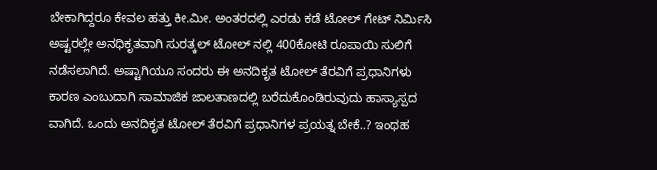ಬೇಕಾಗಿದ್ದರೂ ಕೇವಲ ಹತ್ತು ಕೀ.ಮೀ. ಅಂತರದಲ್ಲಿ ಎರಡು ಕಡೆ ಟೋಲ್ ಗೇಟ್ ನಿರ್ಮಿಸಿ ಅಷ್ಟರಲ್ಲೇ ಅನಧಿಕೃತವಾಗಿ ಸುರತ್ಕಲ್ ಟೋಲ್ ನಲ್ಲಿ 400ಕೋಟಿ ರೂಪಾಯಿ ಸುಲಿಗೆ ನಡೆಸಲಾಗಿದೆ. ಅಷ್ಟಾಗಿಯೂ ಸಂದರು ಈ ಅನದಿಕೃತ ಟೋಲ್ ತೆರವಿಗೆ ಪ್ರಧಾನಿಗಳು ಕಾರಣ ಎಂಬುದಾಗಿ ಸಾಮಾಜಿಕ ಜಾಲತಾಣದಲ್ಲಿ ಬರೆದುಕೊಂಡಿರುವುದು ಹಾಸ್ಯಾಸ್ಪದ ವಾಗಿದೆ. ಒಂದು ಅನದಿಕೃತ ಟೋಲ್ ತೆರವಿಗೆ ಪ್ರಧಾನಿಗಳ ಪ್ರಯತ್ನ ಬೇಕೆ..? ಇಂಥಹ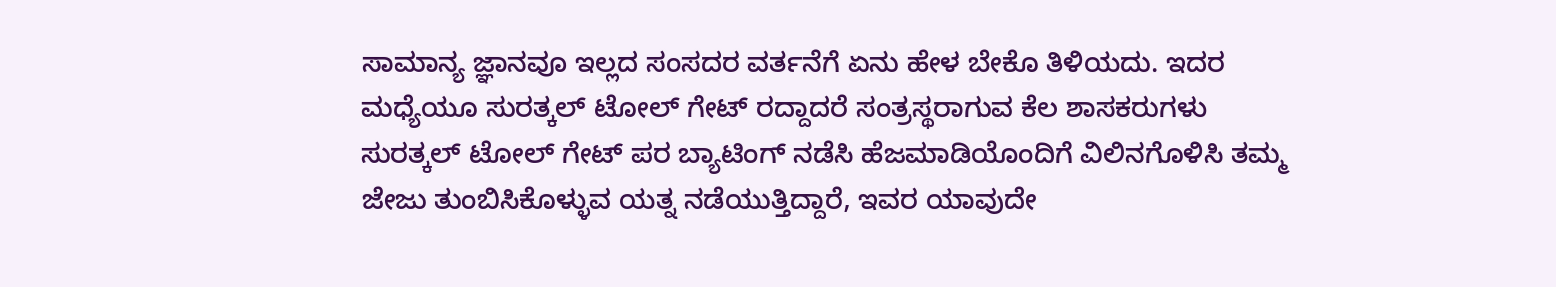ಸಾಮಾನ್ಯ ಜ್ಞಾನವೂ ಇಲ್ಲದ ಸಂಸದರ ವರ್ತನೆಗೆ ಏನು ಹೇಳ ಬೇಕೊ ತಿಳಿಯದು. ಇದರ ಮಧ್ಯೆಯೂ ಸುರತ್ಕಲ್ ಟೋಲ್ ಗೇಟ್ ರದ್ದಾದರೆ ಸಂತ್ರಸ್ಥರಾಗುವ ಕೆಲ ಶಾಸಕರುಗಳು ಸುರತ್ಕಲ್ ಟೋಲ್ ಗೇಟ್ ಪರ ಬ್ಯಾಟಿಂಗ್ ನಡೆಸಿ ಹೆಜಮಾಡಿಯೊಂದಿಗೆ ವಿಲಿನಗೊಳಿಸಿ ತಮ್ಮ ಜೇಜು ತುಂಬಿಸಿಕೊಳ್ಳುವ ಯತ್ನ ನಡೆಯುತ್ತಿದ್ದಾರೆ, ಇವರ ಯಾವುದೇ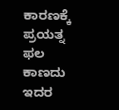ಕಾರಣಕ್ಕೆ ಪ್ರಯತ್ನ ಫಲ ಕಾಣದು ಇದರ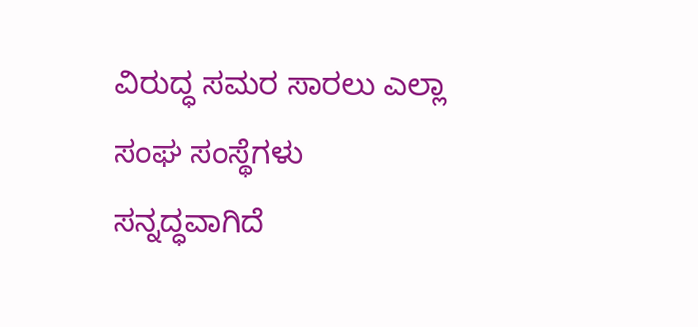ವಿರುದ್ಧ ಸಮರ ಸಾರಲು ಎಲ್ಲಾ ಸಂಘ ಸಂಸ್ಥೆಗಳು ಸನ್ನದ್ಧವಾಗಿದೆ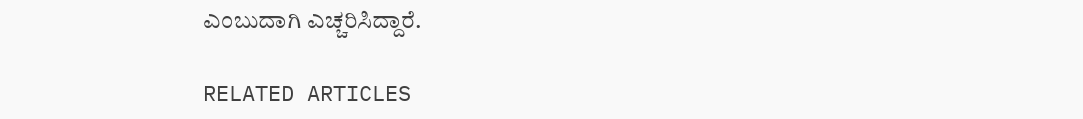ಎಂಬುದಾಗಿ ಎಚ್ಚರಿಸಿದ್ದಾರೆ.

RELATED ARTICLES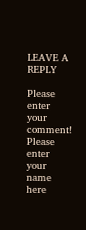LEAVE A REPLY

Please enter your comment!
Please enter your name here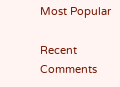Most Popular

Recent Comments